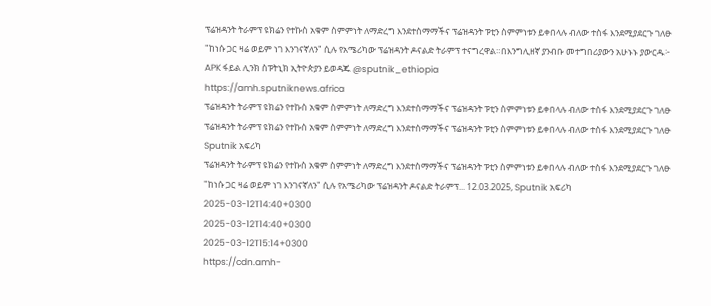ፕሬዝዳንት ትራምፕ ዩክሬን የተኩስ አቁም ስምምነት ለማድረግ እንደተስማማችና ፕሬዝዳንት ፑቲን ስምምነቱን ይቀበላሉ ብለው ተስፋ እንደሚያደርጉ ገለፁ "ከነሱ ጋር ዛሬ ወይም ነገ እንገናኛለን" ሲሉ የአሜሪካው ፕሬዝዳንት ዶናልድ ትራምፕ ተናግረዋል።በእንግሊዘኛ ያንብቡ መተግበሪያውን አሁኑኑ ያውርዱ፦ APK ፋይል ሊንክ ስፑትኒክ ኢትዮጵያን ይወዳጁ @sputnik_ethiopia
https://amh.sputniknews.africa
ፕሬዝዳንት ትራምፕ ዩክሬን የተኩስ አቁም ስምምነት ለማድረግ እንደተስማማችና ፕሬዝዳንት ፑቲን ስምምነቱን ይቀበላሉ ብለው ተስፋ እንደሚያደርጉ ገለፁ
ፕሬዝዳንት ትራምፕ ዩክሬን የተኩስ አቁም ስምምነት ለማድረግ እንደተስማማችና ፕሬዝዳንት ፑቲን ስምምነቱን ይቀበላሉ ብለው ተስፋ እንደሚያደርጉ ገለፁ
Sputnik አፍሪካ
ፕሬዝዳንት ትራምፕ ዩክሬን የተኩስ አቁም ስምምነት ለማድረግ እንደተስማማችና ፕሬዝዳንት ፑቲን ስምምነቱን ይቀበላሉ ብለው ተስፋ እንደሚያደርጉ ገለፁ "ከነሱ ጋር ዛሬ ወይም ነገ እንገናኛለን" ሲሉ የአሜሪካው ፕሬዝዳንት ዶናልድ ትራምፕ... 12.03.2025, Sputnik አፍሪካ
2025-03-12T14:40+0300
2025-03-12T14:40+0300
2025-03-12T15:14+0300
https://cdn.amh-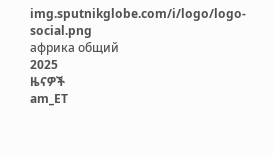img.sputnikglobe.com/i/logo/logo-social.png
африка общий
2025
ዜናዎች
am_ET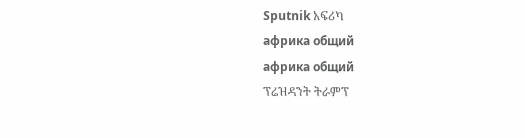Sputnik አፍሪካ
африка общий
африка общий
ፕሬዝዳንት ትራምፕ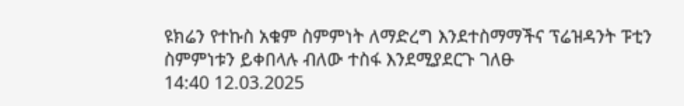ዩክሬን የተኩስ አቁም ስምምነት ለማድረግ እንደተስማማችና ፕሬዝዳንት ፑቲን ስምምነቱን ይቀበላሉ ብለው ተስፋ እንደሚያደርጉ ገለፁ
14:40 12.03.2025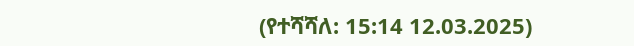(የተሻሻለ: 15:14 12.03.2025)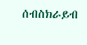ሰብስክራይብ